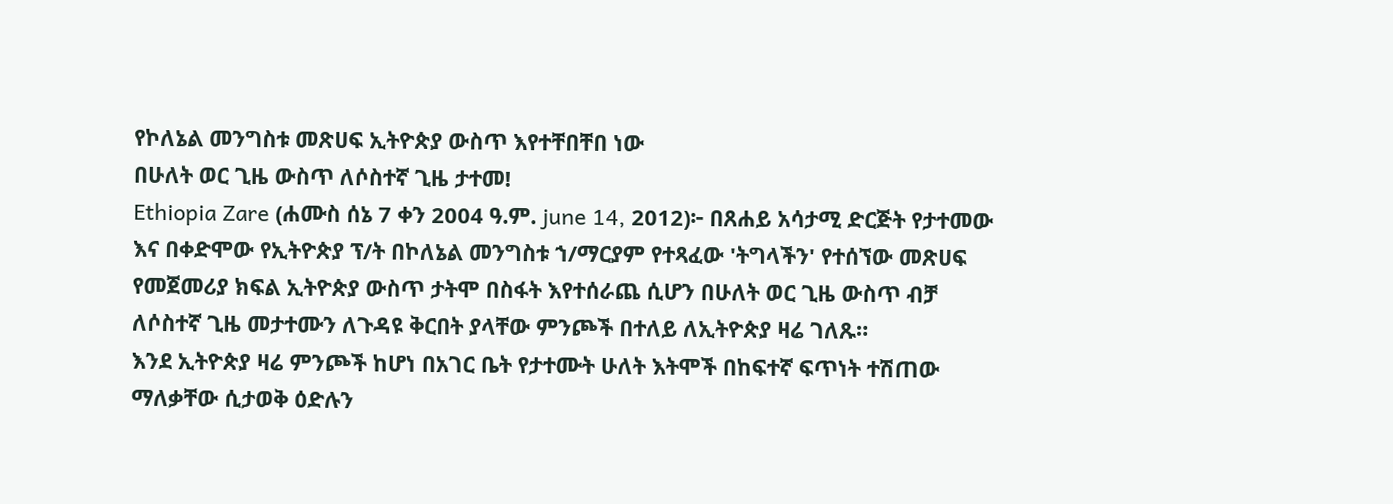የኮለኔል መንግስቱ መጽሀፍ ኢትዮጵያ ውስጥ እየተቸበቸበ ነው
በሁለት ወር ጊዜ ውስጥ ለሶስተኛ ጊዜ ታተመ!
Ethiopia Zare (ሐሙስ ሰኔ 7 ቀን 2004 ዓ.ም. june 14, 2012)፦ በጸሐይ አሳታሚ ድርጅት የታተመው እና በቀድሞው የኢትዮጵያ ፕ/ት በኮለኔል መንግስቱ ኀ/ማርያም የተጻፈው 'ትግላችን' የተሰኘው መጽሀፍ የመጀመሪያ ክፍል ኢትዮጵያ ውስጥ ታትሞ በስፋት እየተሰራጨ ሲሆን በሁለት ወር ጊዜ ውስጥ ብቻ ለሶስተኛ ጊዜ መታተሙን ለጉዳዩ ቅርበት ያላቸው ምንጮች በተለይ ለኢትዮጵያ ዛሬ ገለጹ።
እንደ ኢትዮጵያ ዛሬ ምንጮች ከሆነ በአገር ቤት የታተሙት ሁለት እትሞች በከፍተኛ ፍጥነት ተሽጠው ማለቃቸው ሲታወቅ ዕድሉን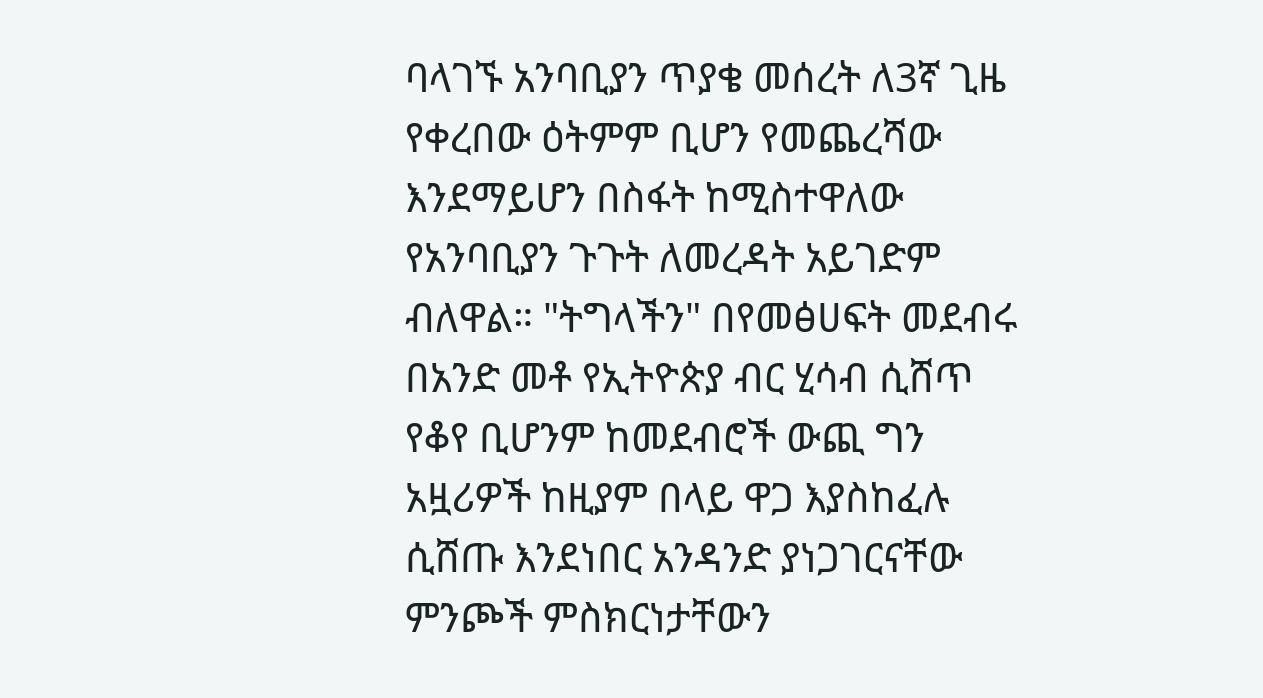ባላገኙ አንባቢያን ጥያቄ መሰረት ለ3ኛ ጊዜ የቀረበው ዕትምም ቢሆን የመጨረሻው እንደማይሆን በስፋት ከሚስተዋለው የአንባቢያን ጉጉት ለመረዳት አይገድም ብለዋል። "ትግላችን" በየመፅሀፍት መደብሩ በአንድ መቶ የኢትዮጵያ ብር ሂሳብ ሲሸጥ የቆየ ቢሆንም ከመደብሮች ውጪ ግን አዟሪዎች ከዚያም በላይ ዋጋ እያስከፈሉ ሲሸጡ እንደነበር አንዳንድ ያነጋገርናቸው ምንጮች ምስክርነታቸውን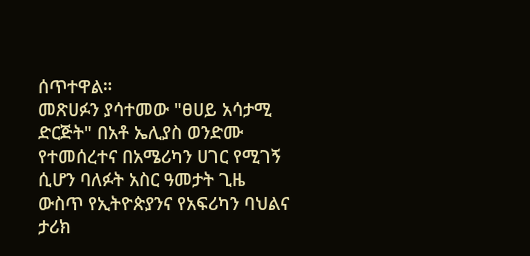ሰጥተዋል።
መጽሀፉን ያሳተመው "ፀሀይ አሳታሚ ድርጅት" በአቶ ኤሊያስ ወንድሙ የተመሰረተና በአሜሪካን ሀገር የሚገኝ ሲሆን ባለፉት አስር ዓመታት ጊዜ ውስጥ የኢትዮጵያንና የአፍሪካን ባህልና ታሪክ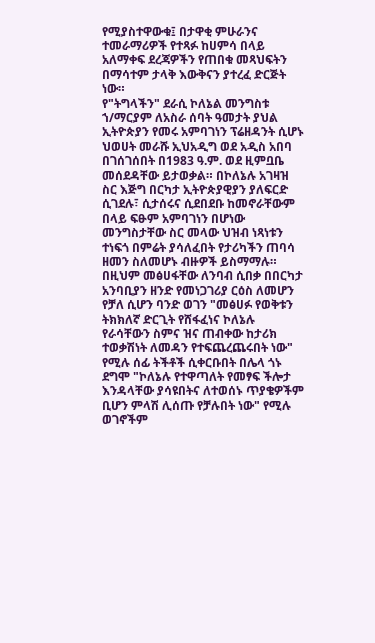የሚያስተዋውቁ፤ በታዋቂ ምሁራንና ተመራማሪዎች የተጻፉ ከሀምሳ በላይ አለማቀፍ ደረጃዎችን የጠበቁ መጻህፍትን በማሳተም ታላቅ እውቅናን ያተረፈ ድርጅት ነው።
የ"ትግላችን" ደራሲ ኮለኔል መንግስቱ ኀ/ማርያም ለአስራ ሰባት ዓመታት ያህል ኢትዮጵያን የመሩ አምባገነን ፕሬዘዳንት ሲሆኑ ህወሀት መራሹ ኢህአዲግ ወደ አዲስ አበባ በገሰገሰበት በ1983 ዓ.ም. ወደ ዚምቧቤ መሰደዳቸው ይታወቃል። በኮለኔሉ አገዛዝ ስር እጅግ በርካታ ኢትዮጵያዊያን ያለፍርድ ሲገደሉ፣ ሲታሰሩና ሲደበደቡ ከመኖራቸውም በላይ ፍፁም አምባገነን በሆነው መንግስታቸው ስር መላው ህዝብ ነጻነቱን ተነፍጎ በምሬት ያሳለፈበት የታሪካችን ጠባሳ ዘመን ስለመሆኑ ብዙዎች ይስማማሉ። በዚህም መፅሀፋቸው ለንባብ ሲበቃ በበርካታ አንባቢያን ዘንድ የመነጋገሪያ ርዕስ ለመሆን የቻለ ሲሆን ባንድ ወገን "መፅሀፉ የወቅቱን ትክክለኛ ድርጊት የሸፋፈነና ኮለኔሉ የራሳቸውን ስምና ዝና ጠብቀው ከታሪክ ተወቃሽነት ለመዳን የተፍጨረጨሩበት ነው" የሚሉ ሰፊ ትችቶች ሲቀርቡበት በሌላ ጎኑ ደግሞ "ኮለኔሉ የተዋጣለት የመፃፍ ችሎታ እንዳላቸው ያሳዩበትና ለተወሰኑ ጥያቄዎችም ቢሆን ምላሽ ሊሰጡ የቻሉበት ነው" የሚሉ ወገኖችም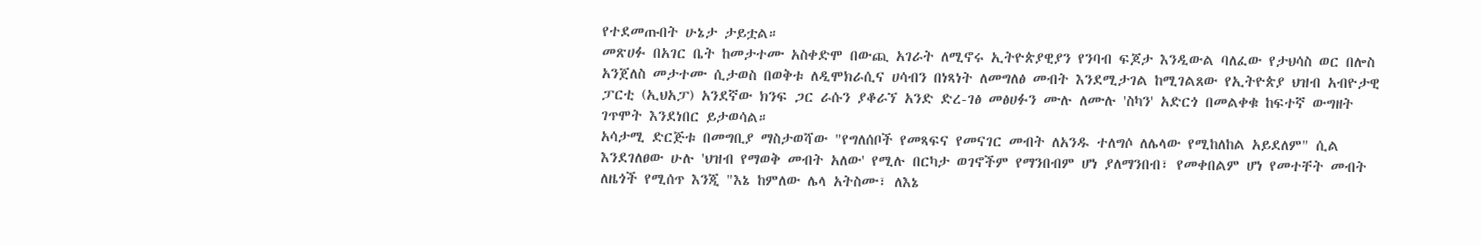የተደመጡበት ሁኔታ ታይቷል።
መጽሀፉ በአገር ቤት ከመታተሙ አስቀድሞ በውጪ አገራት ለሚኖሩ ኢትዮጵያዊያን የንባብ ፍጆታ እንዲውል ባለፈው የታህሳስ ወር በሎስ አንጀለስ መታተሙ ሲታወስ በወቅቱ ለዲሞክራሲና ሀሳብን በነጻነት ለመግለፅ መብት እንደሚታገል ከሚገልጸው የኢትዮጵያ ህዝብ አብዮታዊ ፓርቲ (ኢህአፓ) አንደኛው ክንፍ ጋር ራሱን ያቆራኘ አንድ ድረ-ገፅ መፅሀፉን ሙሉ ለሙሉ 'ስካን' አድርጎ በመልቀቁ ከፍተኛ ውግዘት ገጥሞት እንደነበር ይታወሳል።
አሳታሚ ድርጅቱ በመግቢያ ማስታወሻው "የግለሰቦች የመጻፍና የመናገር መብት ለአንዱ ተለግሶ ለሌላው የሚከለከል አይደለም" ሲል እንደገለፀው ሁሉ 'ህዝብ የማወቅ መብት አለው' የሚሉ በርካታ ወገኖችም የማንበብም ሆነ ያለማንበብ፣ የመቀበልም ሆነ የመተቸት መብት ለዜጎች የሚሰጥ እንጂ "እኔ ከምለው ሌላ አትስሙ፣ ለእኔ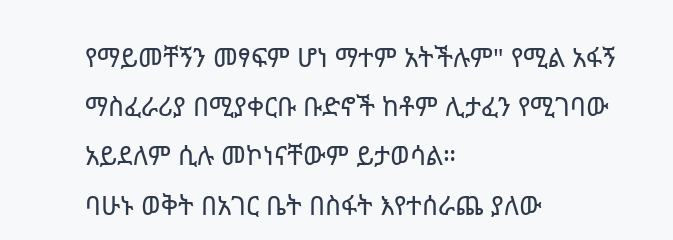የማይመቸኝን መፃፍም ሆነ ማተም አትችሉም" የሚል አፋኝ ማስፈራሪያ በሚያቀርቡ ቡድኖች ከቶም ሊታፈን የሚገባው አይደለም ሲሉ መኮነናቸውም ይታወሳል።
ባሁኑ ወቅት በአገር ቤት በስፋት እየተሰራጨ ያለው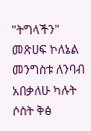"ትግላችን" መጽሀፍ ኮለኔል መንግስቱ ለንባብ አበቃለሁ ካሉት ሶስት ቅፅ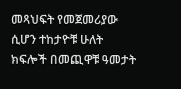መጻህፍት የመጀመሪያው ሲሆን ተከታዮቹ ሁለት ክፍሎች በመጪዋቹ ዓመታት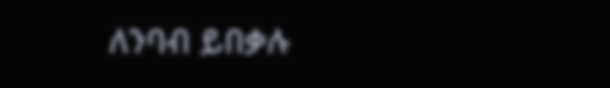ለንባብ ይበቃሉ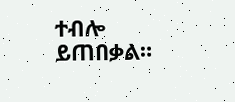ተብሎ ይጠበቃል።